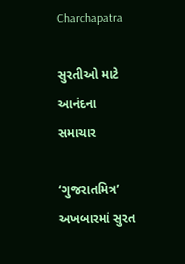Charchapatra

સુરતીઓ માટે આનંદના સમાચાર

‘ગુજરાતમિત્ર’ અખબારમાં સુરત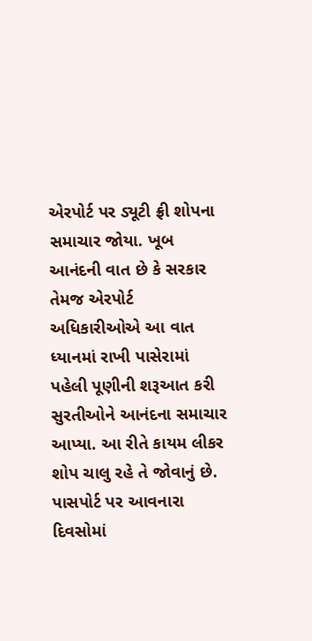એરપોર્ટ પર ડ્યૂટી ફ્રી શોપના સમાચાર જોયા. ખૂબ આનંદની વાત છે કે સરકાર તેમજ એરપોર્ટ અધિકારીઓએ આ વાત ધ્યાનમાં રાખી પાસેરામાં પહેલી પૂણીની શરૂઆત કરી સુરતીઓને આનંદના સમાચાર આપ્યા. આ રીતે કાયમ લીકર શોપ ચાલુ રહે તે જોવાનું છે. પાસપોર્ટ પર આવનારા દિવસોમાં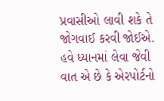પ્રવાસીઓ લાવી શકે તે જોગવાઈ કરવી જોઈએ. હવે ધ્યાનમાં લેવા જેવી વાત એ છે કે એરપોર્ટનો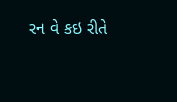રન વે કઇ રીતે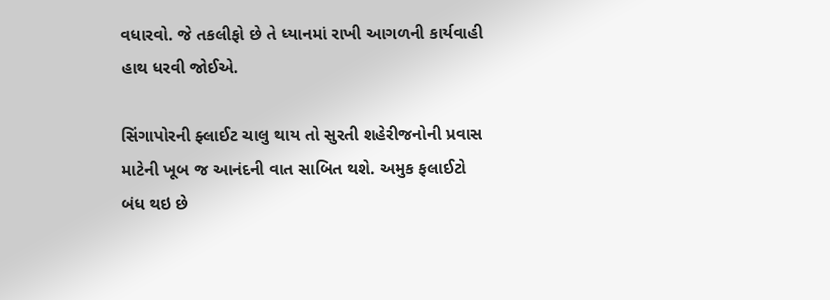વધારવો. જે તકલીફો છે તે ધ્યાનમાં રાખી આગળની કાર્યવાહી હાથ ધરવી જોઈએ.

સિંગાપોરની ફ્લાઈટ ચાલુ થાય તો સુરતી શહેરીજનોની પ્રવાસ માટેની ખૂબ જ આનંદની વાત સાબિત થશે. અમુક ફલાઈટો બંધ થઇ છે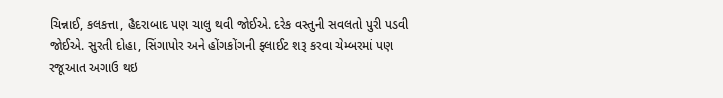ચિન્નાઈ, કલકત્તા, હૈદરાબાદ પણ ચાલુ થવી જોઈએ. દરેક વસ્તુની સવલતો પુરી પડવી જોઈએ. સુરતી દોહા, સિંગાપોર અને હોંગકોંગની ફ્લાઈટ શરૂ કરવા ચેમ્બરમાં પણ રજૂઆત અગાઉ થઇ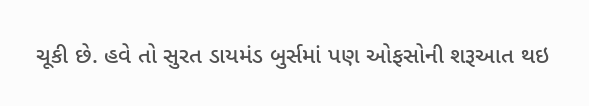ચૂકી છે. હવે તો સુરત ડાયમંડ બુર્સમાં પણ ઓફસોની શરૂઆત થઇ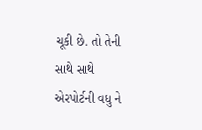ચૂકી છે. તો તેની સાથે સાથે એરપોર્ટની વધુ ને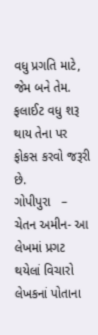વધુ પ્રગતિ માટે, જેમ બને તેમ. ફલાઈટ વધુ શરૂ થાય તેના પર ફોકસ કરવો જરૂરી છે.
ગોપીપુરા   – ચેતન અમીન- આ લેખમાં પ્રગટ થયેલાં વિચારો લેખકનાં પોતાના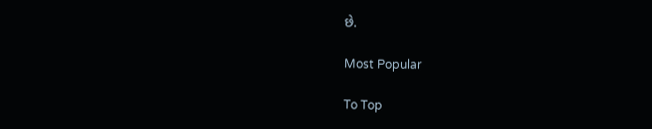છે.

Most Popular

To Top